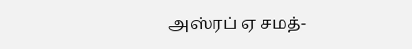அஸ்ரப் ஏ சமத்-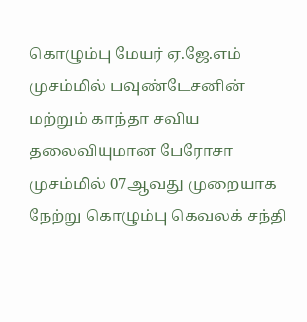கொழும்பு மேயர் ஏ.ஜே.எம் முசம்மில் பவுண்டேசனின் மற்றும் காந்தா சவிய தலைவியுமான பேரோசா முசம்மில் 07ஆவது முறையாக நேற்று கொழும்பு கெவலக் சந்தி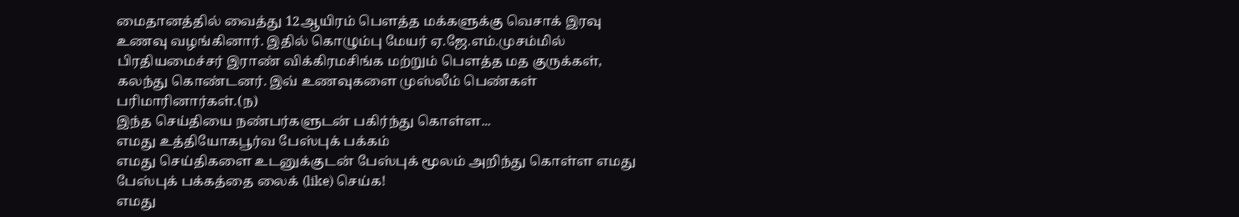மைதானத்தில் வைத்து 12ஆயிரம் பௌத்த மக்களுக்கு வெசாக் இரவு உணவு வழங்கினார். இதில் கொழும்பு மேயர் ஏ.ஜே.எம்.முசம்மில் பிரதியமைச்சர் இராண் விக்கிரமசிங்க மற்றும் பௌத்த மத குருக்கள், கலந்து கொண்டனர். இவ் உணவுகளை முஸ்லீம் பெண்கள் பரிமாரினார்கள்.(ந)
இந்த செய்தியை நண்பர்களுடன் பகிர்ந்து கொள்ள...
எமது உத்தியோகபூர்வ பேஸ்புக் பக்கம்
எமது செய்திகளை உடனுக்குடன் பேஸ்புக் மூலம் அறிந்து கொள்ள எமது பேஸ்புக் பக்கத்தை லைக் (like) செய்க!
எமது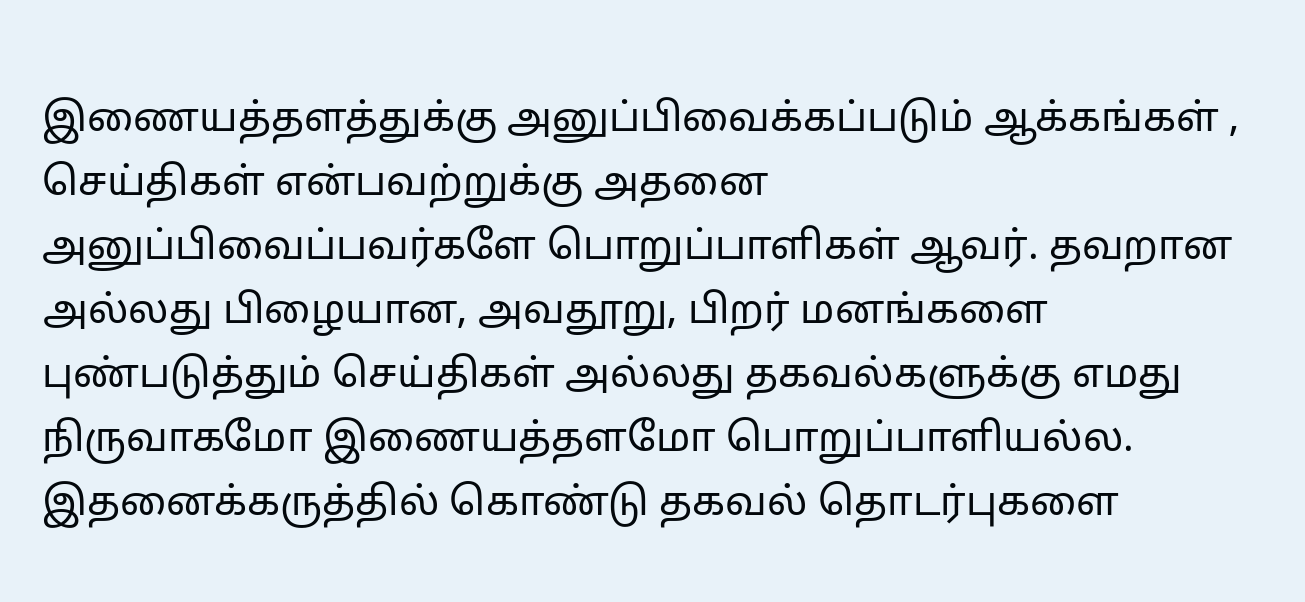இணையத்தளத்துக்கு அனுப்பிவைக்கப்படும் ஆக்கங்கள் , செய்திகள் என்பவற்றுக்கு அதனை அனுப்பிவைப்பவர்களே பொறுப்பாளிகள் ஆவர். தவறான அல்லது பிழையான, அவதூறு, பிறர் மனங்களை புண்படுத்தும் செய்திகள் அல்லது தகவல்களுக்கு எமது நிருவாகமோ இணையத்தளமோ பொறுப்பாளியல்ல. இதனைக்கருத்தில் கொண்டு தகவல் தொடர்புகளை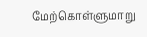மேற்கொள்ளுமாறு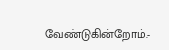வேண்டுகின்றோம்.-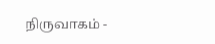நிருவாகம் -